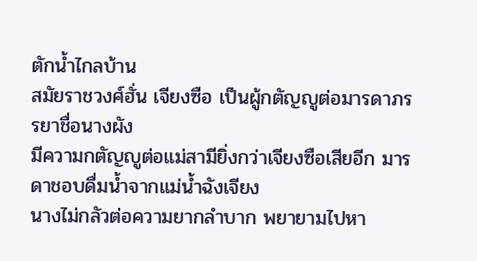ตักน้ำไกลบ้าน
สมัยราชวงศ์ฮั่น เจียงซือ เป็นผู้กตัญญูต่อมารดาภรรยาชื่อนางผัง
มีความกตัญญูต่อแม่สามียิ่งกว่าเจียงซือเสียอีก มารดาชอบดื่มน้ำจากแม่น้ำฉังเจียง
นางไม่กลัวต่อความยากลำบาก พยายามไปหา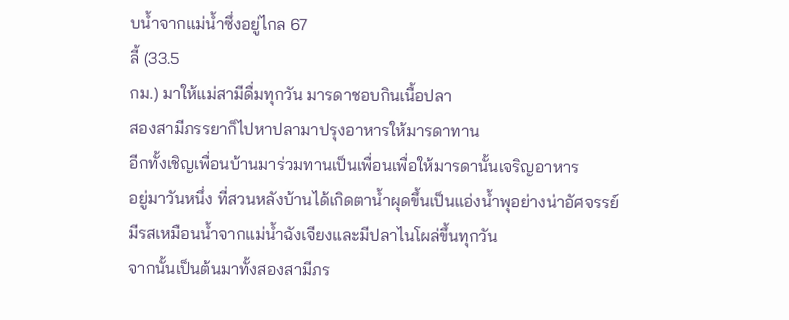บน้ำจากแม่น้ำซึ่งอยู่ไกล 67
ลี้ (33.5
กม.) มาให้แม่สามีดื่มทุกวัน มารดาชอบกินเนื้อปลา
สองสามีภรรยาก็ไปหาปลามาปรุงอาหารให้มารดาทาน
อีกทั้งเชิญเพื่อนบ้านมาร่วมทานเป็นเพื่อนเพื่อให้มารดานั้นเจริญอาหาร
อยู่มาวันหนึ่ง ที่สวนหลังบ้านได้เกิดตาน้ำผุดขึ้นเป็นแอ่งน้ำพุอย่างน่าอัศจรรย์
มีรสเหมือนน้ำจากแม่น้ำฉังเจียงและมีปลาไนโผล่ขึ้นทุกวัน
จากนั้นเป็นต้นมาทั้งสองสามีภร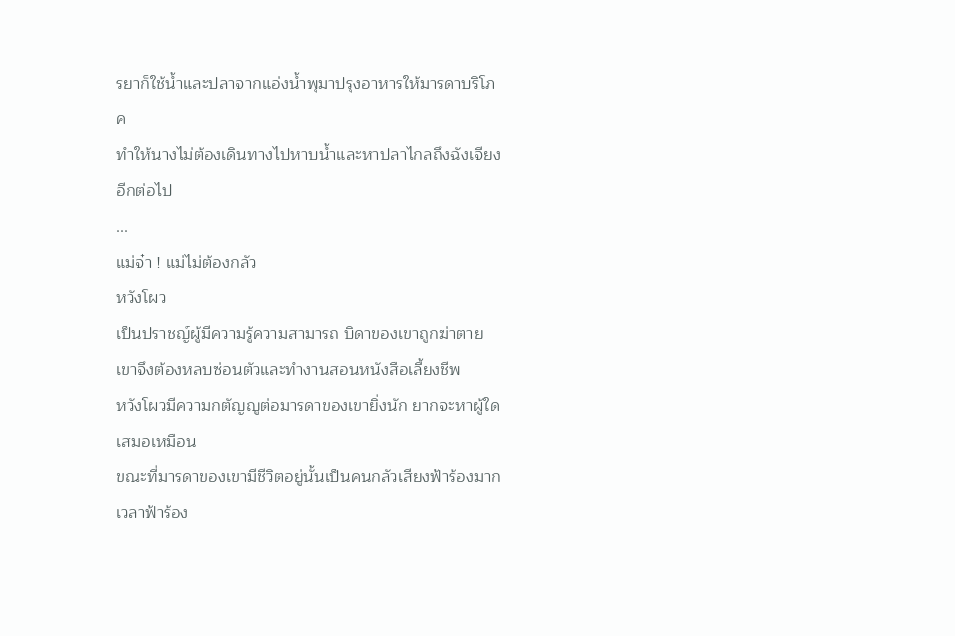รยาก็ใช้น้ำและปลาจากแอ่งน้ำพุมาปรุงอาหารให้มารดาบริโภค
ทำให้นางไม่ต้องเดินทางไปหาบน้ำและหาปลาไกลถึงฉังเจียงอีกต่อไป
...
แม่จ๋า ! แม่ไม่ต้องกลัว
หวังโผว
เป็นปราชญ์ผู้มีความรู้ความสามารถ บิดาของเขาถูกฆ่าตาย เขาจึงต้องหลบซ่อนตัวและทำงานสอนหนังสือเลี้ยงชีพ
หวังโผวมีความกตัญญูต่อมารดาของเขายิ่งนัก ยากจะหาผู้ใดเสมอเหมือน
ขณะที่มารดาของเขามีชีวิตอยู่นั้นเป็นคนกลัวเสียงฟ้าร้องมาก
เวลาฟ้าร้อง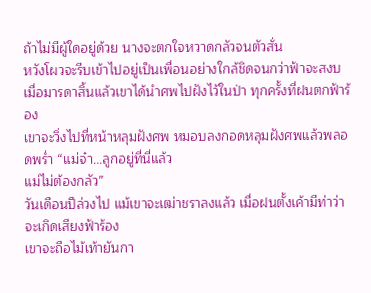ถ้าไม่มีผู้ใดอยู่ด้วย นางจะตกใจหวาดกลัวจนตัวสั่น
หวังโผวจะรีบเข้าไปอยู่เป็นเพื่อนอย่างใกล้ชิดจนกว่าฟ้าจะสงบ
เมื่อมารดาสิ้นแล้วเขาได้นำศพไปฝังไว้ในป่า ทุกครั้งที่ฝนตกฟ้าร้อง
เขาจะวิ่งไปที่หน้าหลุมฝังศพ หมอบลงกอดหลุมฝังศพแล้วพลอดพร่ำ “แม่จ๋า...ลูกอยู่ที่นี่แล้ว
แม่ไม่ต้องกลัว”
วันเดือนปีล่วงไป แม้เขาจะเฒ่าชราลงแล้ว เมื่อฝนตั้งเค้ามีท่าว่าจะเกิดเสียงฟ้าร้อง
เขาจะถือไม้เท้ายันกา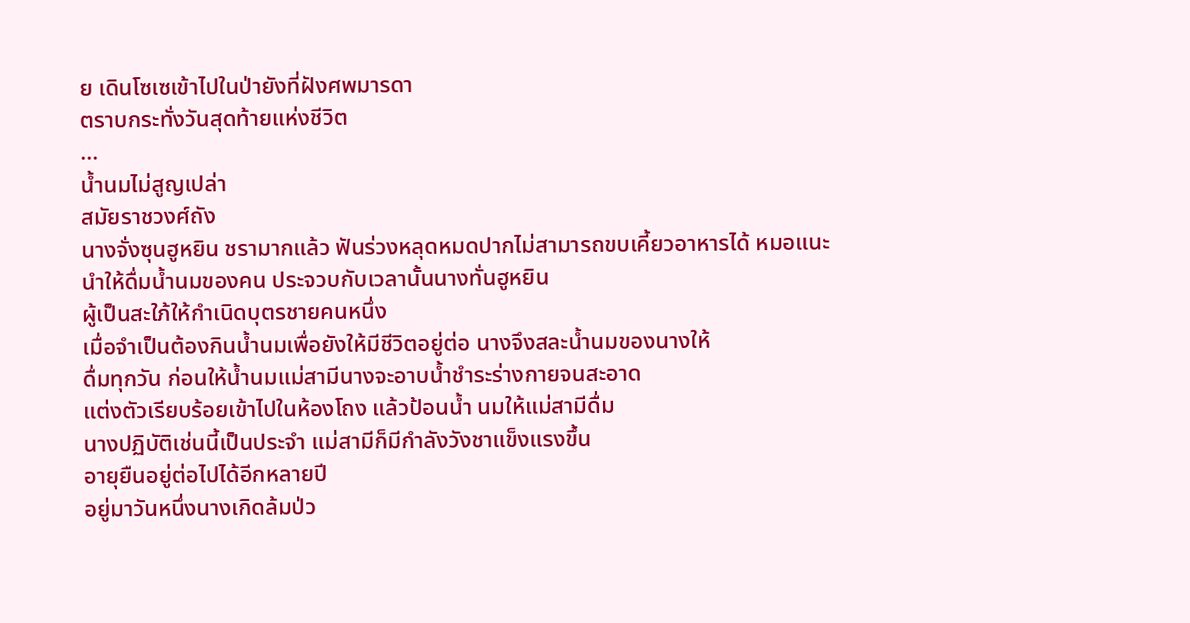ย เดินโซเซเข้าไปในป่ายังที่ฝังศพมารดา
ตราบกระทั่งวันสุดท้ายแห่งชีวิต
...
น้ำนมไม่สูญเปล่า
สมัยราชวงศ์ถัง
นางจั่งซุนฮูหยิน ชรามากแล้ว ฟันร่วงหลุดหมดปากไม่สามารถขบเคี้ยวอาหารได้ หมอแนะ
นำให้ดื่มน้ำนมของคน ประจวบกับเวลานั้นนางทั่นฮูหยิน
ผู้เป็นสะใภ้ให้กำเนิดบุตรชายคนหนึ่ง
เมื่อจำเป็นต้องกินน้ำนมเพื่อยังให้มีชีวิตอยู่ต่อ นางจึงสละน้ำนมของนางให้
ดื่มทุกวัน ก่อนให้น้ำนมแม่สามีนางจะอาบน้ำชำระร่างกายจนสะอาด
แต่งตัวเรียบร้อยเข้าไปในห้องโถง แล้วป้อนน้ำ นมให้แม่สามีดื่ม
นางปฏิบัติเช่นนี้เป็นประจำ แม่สามีก็มีกำลังวังชาแข็งแรงขึ้น
อายุยืนอยู่ต่อไปได้อีกหลายปี
อยู่มาวันหนึ่งนางเกิดล้มป่ว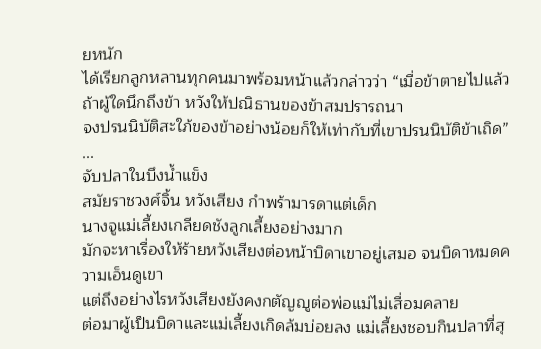ยหนัก
ได้เรียกลูกหลานทุกคนมาพร้อมหน้าแล้วกล่าวว่า “เมื่อข้าตายไปแล้ว
ถ้าผู้ใดนึกถึงข้า หวังให้ปณิธานของข้าสมปรารถนา
จงปรนนิบัติสะใภ้ของข้าอย่างน้อยก็ให้เท่ากับที่เขาปรนนิบัติข้าเถิด”
...
จับปลาในบึงน้ำแข็ง
สมัยราชวงศ์จิ้น หวังเสียง กำพร้ามารดาแต่เด็ก
นางจูแม่เลี้ยงเกลียดชังลูกเลี้ยงอย่างมาก
มักจะหาเรื่องให้ร้ายหวังเสียงต่อหน้าบิดาเขาอยู่เสมอ จนบิดาหมดความเอ็นดูเขา
แต่ถึงอย่างไรหวังเสียงยังคงกตัญญูต่อพ่อแม่ไม่เสื่อมคลาย
ต่อมาผู้เป็นบิดาและแม่เลี้ยงเกิดล้มบ่อยลง แม่เลี้ยงชอบกินปลาที่สุ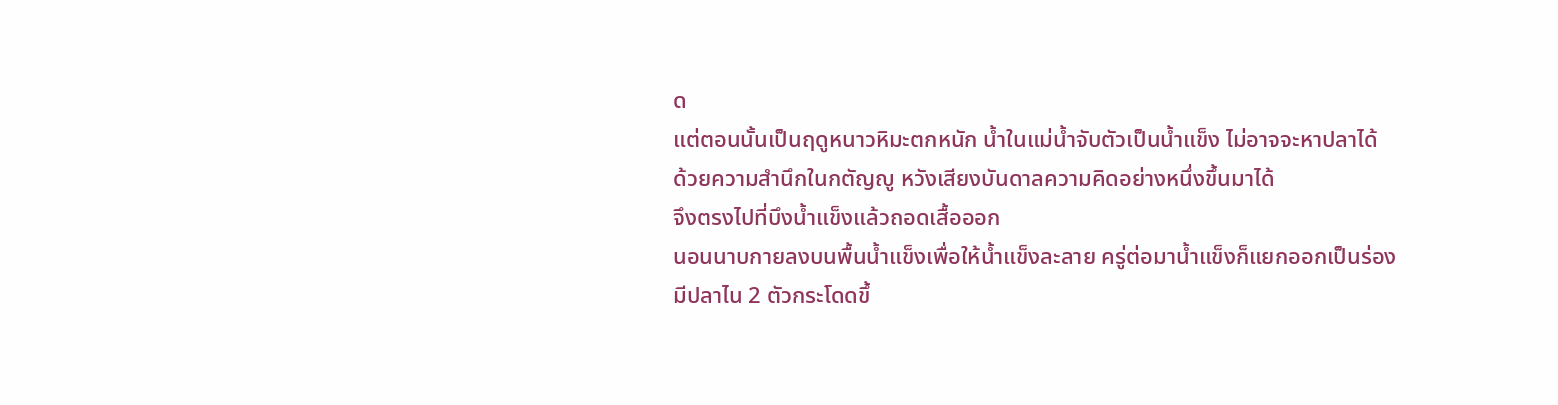ด
แต่ตอนนั้นเป็นฤดูหนาวหิมะตกหนัก น้ำในแม่น้ำจับตัวเป็นน้ำแข็ง ไม่อาจจะหาปลาได้
ด้วยความสำนึกในกตัญญู หวังเสียงบันดาลความคิดอย่างหนึ่งขึ้นมาได้
จึงตรงไปที่บึงน้ำแข็งแล้วถอดเสื้อออก
นอนนาบกายลงบนพื้นน้ำแข็งเพื่อให้น้ำแข็งละลาย ครู่ต่อมาน้ำแข็งก็แยกออกเป็นร่อง
มีปลาไน 2 ตัวกระโดดขึ้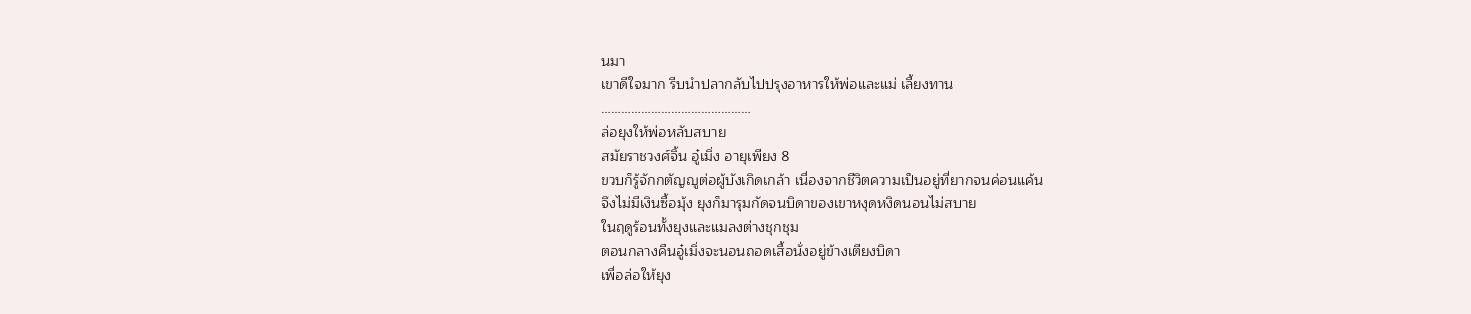นมา
เขาดีใจมาก รีบนำปลากลับไปปรุงอาหารให้พ่อและแม่ เลี้ยงทาน
………………………………………
ล่อยุงให้พ่อหลับสบาย
สมัยราชวงศ์จิ้น อู๋เมิ่ง อายุเพียง 8
ขวบก็รู้จักกตัญญูต่อผู้บังเกิดเกล้า เนื่องจากชีวิตความเป็นอยู่ที่ยากจนค่อนแค้น
จึงไม่มีเงินซื้อมุ้ง ยุงก็มารุมกัดจนบิดาของเขาหงุดหงิดนอนไม่สบาย
ในฤดูร้อนทั้งยุงและแมลงต่างชุกชุม
ตอนกลางคืนอู๋เมิ่งจะนอนถอดเสื้อนั่งอยู่ข้างเตียงบิดา
เพื่อล่อให้ยุง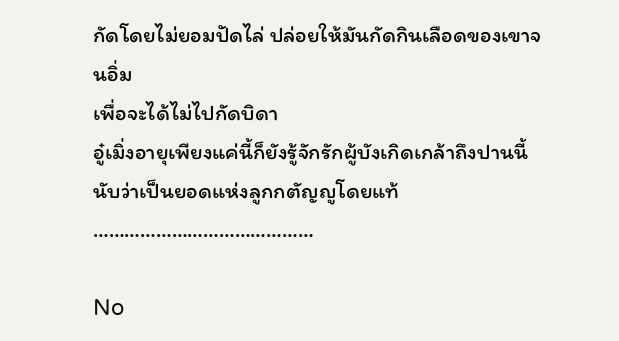กัดโดยไม่ยอมปัดไล่ ปล่อยให้มันกัดกินเลือดของเขาจนอิ่ม
เพื่อจะได้ไม่ไปกัดบิดา
อู๋เมิ่งอายุเพียงแค่นี้ก็ยังรู้จักรักผู้บังเกิดเกล้าถึงปานนี้
นับว่าเป็นยอดแห่งลูกกตัญญูโดยแท้
……………………………………

No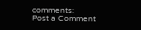comments:
Post a Comment